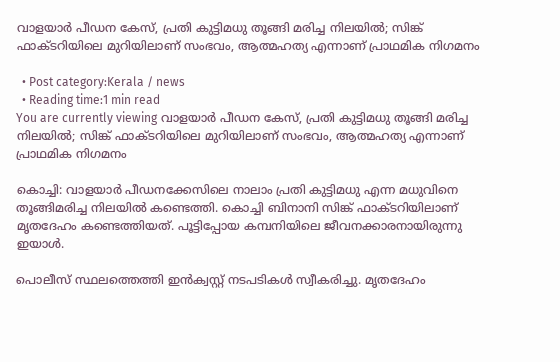വാളയാർ പീഡന കേസ്, പ്രതി കുട്ടിമധു തൂങ്ങി മരിച്ച നിലയിൽ; സിങ്ക് ഫാക്ടറിയിലെ മുറിയിലാണ് സംഭവം, ആത്മഹത്യ എന്നാണ് പ്രാഥമിക നിഗമനം

  • Post category:Kerala / news
  • Reading time:1 min read
You are currently viewing വാളയാർ പീഡന കേസ്, പ്രതി കുട്ടിമധു തൂങ്ങി മരിച്ച നിലയിൽ; സിങ്ക് ഫാക്ടറിയിലെ മുറിയിലാണ് സംഭവം, ആത്മഹത്യ എന്നാണ് പ്രാഥമിക നിഗമനം

കൊച്ചി: വാളയാർ പീഡനക്കേസിലെ നാലാം പ്രതി കുട്ടിമധു എന്ന മധുവിനെ തൂങ്ങിമരിച്ച നിലയിൽ കണ്ടെത്തി. കൊച്ചി ബിനാനി സിങ്ക് ഫാക്ടറിയിലാണ് മൃതദേഹം കണ്ടെത്തിയത്. പൂട്ടിപ്പോയ കമ്പനിയിലെ ജീവനക്കാരനായിരുന്നു ഇയാൾ.

പൊലീസ് സ്ഥലത്തെത്തി ഇൻക്വസ്റ്റ് നടപടികൾ സ്വീകരിച്ചു. മൃതദേഹം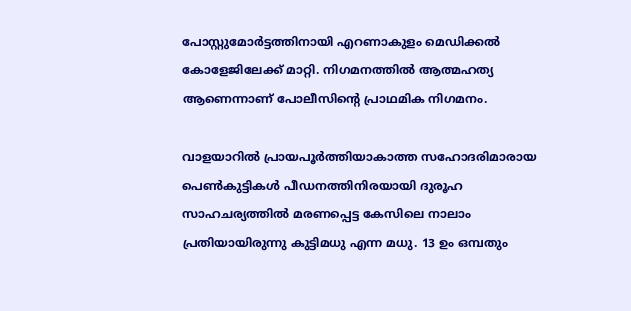പോസ്റ്റുമോർട്ടത്തിനായി എറണാകുളം മെഡിക്കൽ കോളേജിലേക്ക് മാറ്റി. നിഗമനത്തിൽ ആത്മഹത്യ ആണെന്നാണ് പോലീസിൻ്റെ പ്രാഥമിക നിഗമനം.

വാളയാറിൽ പ്രായപൂർത്തിയാകാത്ത സഹോദരിമാരായ പെൺകുട്ടികൾ പീഡനത്തിനിരയായി ദുരൂഹ സാഹചര്യത്തിൽ മരണപ്പെട്ട കേസിലെ നാലാം പ്രതിയായിരുന്നു കുട്ടിമധു എന്ന മധു. 13 ഉം ഒമ്പതും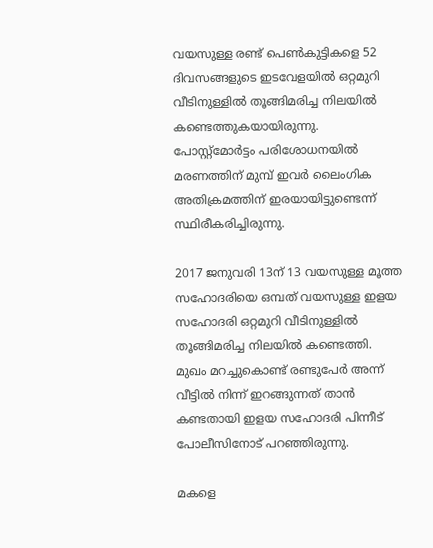വയസുള്ള രണ്ട് പെൺകുട്ടികളെ 52 ദിവസങ്ങളുടെ ഇടവേളയിൽ ഒറ്റമുറി വീടിനുള്ളിൽ തൂങ്ങിമരിച്ച നിലയിൽ കണ്ടെത്തുകയായിരുന്നു. പോസ്റ്റ്‌മോർട്ടം പരിശോധനയിൽ മരണത്തിന് മുമ്പ് ഇവർ ലൈംഗിക അതിക്രമത്തിന് ഇരയായിട്ടുണ്ടെന്ന് സ്ഥിരീകരിച്ചിരുന്നു.

2017 ജനുവരി 13ന് 13 വയസുള്ള മൂത്ത സഹോദരിയെ ഒമ്പത് വയസുള്ള ഇളയ സഹോദരി ഒറ്റമുറി വീടിനുള്ളിൽ തൂങ്ങിമരിച്ച നിലയിൽ കണ്ടെത്തി. മുഖം മറച്ചുകൊണ്ട് രണ്ടുപേർ അന്ന് വീട്ടിൽ നിന്ന് ഇറങ്ങുന്നത് താൻ കണ്ടതായി ഇളയ സഹോദരി പിന്നീട് പോലീസിനോട് പറഞ്ഞിരുന്നു.

മകളെ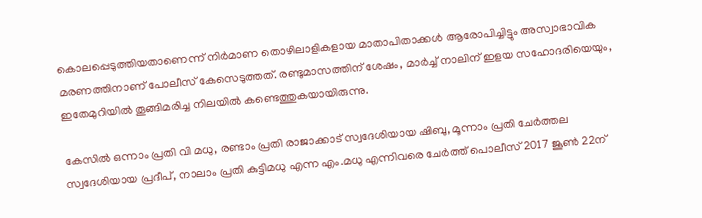കൊലപ്പെടുത്തിയതാണെന്ന് നിർമാണ തൊഴിലാളികളായ മാതാപിതാക്കൾ ആരോപിച്ചിട്ടും അസ്വാഭാവിക മരണത്തിനാണ് പോലീസ് കേസെടുത്തത്. രണ്ടുമാസത്തിന് ശേഷം, മാർച്ച് നാലിന് ഇളയ സഹോദരിയെയും, ഇതേമുറിയിൽ തൂങ്ങിമരിച്ച നിലയിൽ കണ്ടെത്തുകയായിരുന്നു.

കേസിൽ ഒന്നാം പ്രതി വി മധു, രണ്ടാം പ്രതി രാജാക്കാട് സ്വദേശിയായ ഷിബു, മൂന്നാം പ്രതി ചേർത്തല സ്വദേശിയായ പ്രദീപ്, നാലാം പ്രതി കുട്ടിമധു എന്ന എം.മധു എന്നിവരെ ചേർത്ത് പൊലീസ് 2017 ജൂൺ 22ന്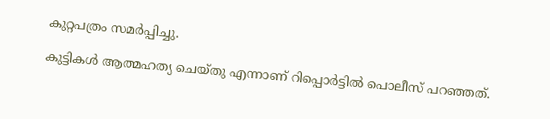കുറ്റപത്രം സമർപ്പിച്ചു.

കുട്ടികൾ ആത്മഹത്യ ചെയ്‌തു എന്നാണ് റിപ്പൊർട്ടിൽ പൊലീസ് പറഞ്ഞത്.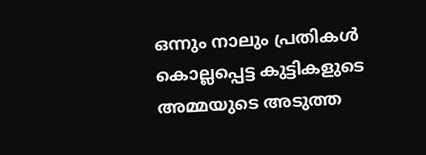ഒന്നും നാലും പ്രതികൾ കൊല്ലപ്പെട്ട കുട്ടികളുടെ അമ്മയുടെ അടുത്ത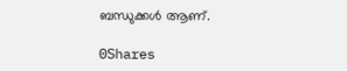ബന്ധുക്കൾ ആണ്.

0Shares